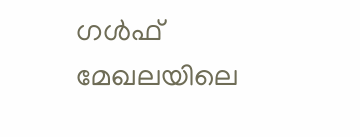ഗൾഫ് മേഖലയിലെ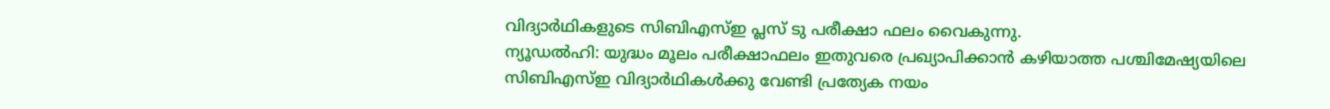വിദ്യാർഥികളുടെ സിബിഎസ്ഇ പ്ലസ് ടു പരീക്ഷാ ഫലം വൈകുന്നു.
ന്യൂഡൽഹി: യുദ്ധം മൂലം പരീക്ഷാഫലം ഇതുവരെ പ്രഖ്യാപിക്കാൻ കഴിയാത്ത പശ്ചിമേഷ്യയിലെ സിബിഎസ്ഇ വിദ്യാർഥികൾക്കു വേണ്ടി പ്രത്യേക നയം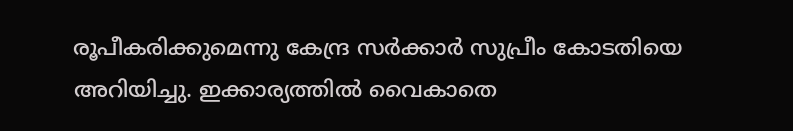രൂപീകരിക്കുമെന്നു കേന്ദ്ര സർക്കാർ സുപ്രീം കോടതിയെ അറിയിച്ചു. ഇക്കാര്യത്തിൽ വൈകാതെ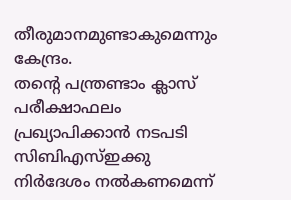തീരുമാനമുണ്ടാകുമെന്നും കേന്ദ്രം.
തന്റെ പന്ത്രണ്ടാം ക്ലാസ് പരീക്ഷാഫലം പ്രഖ്യാപിക്കാൻ നടപടി സിബിഎസ്ഇക്കു നിർദേശം നൽകണമെന്ന്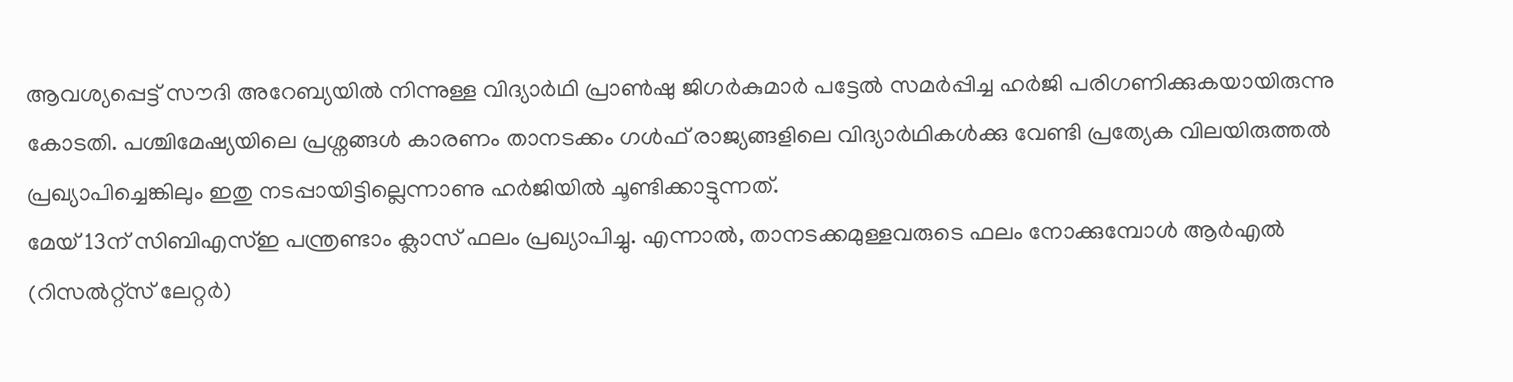ആവശ്യപ്പെട്ട് സൗദി അറേബ്യയിൽ നിന്നുള്ള വിദ്യാർഥി പ്രാൺഷു ജിഗർകുമാർ പട്ടേൽ സമർപ്പിച്ച ഹർജി പരിഗണിക്കുകയായിരുന്നു കോടതി. പശ്ചിമേഷ്യയിലെ പ്രശ്നങ്ങൾ കാരണം താനടക്കം ഗൾഫ് രാജ്യങ്ങളിലെ വിദ്യാർഥികൾക്കു വേണ്ടി പ്രത്യേക വിലയിരുത്തൽ പ്രഖ്യാപിച്ചെങ്കിലും ഇതു നടപ്പായിട്ടില്ലെന്നാണു ഹർജിയിൽ ചൂണ്ടിക്കാട്ടുന്നത്.
മേയ് 13ന് സിബിഎസ്ഇ പന്ത്രണ്ടാം ക്ലാസ് ഫലം പ്രഖ്യാപിച്ചു. എന്നാൽ, താനടക്കമുള്ളവരുടെ ഫലം നോക്കുമ്പോൾ ആർഎൽ (റിസൽറ്റ്സ് ലേറ്റർ)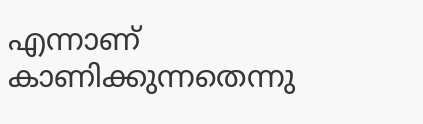എന്നാണ് കാണിക്കുന്നതെന്നു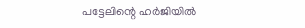പട്ടേലിന്റെ ഹർജിയിൽ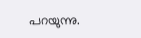പറയുന്നു.